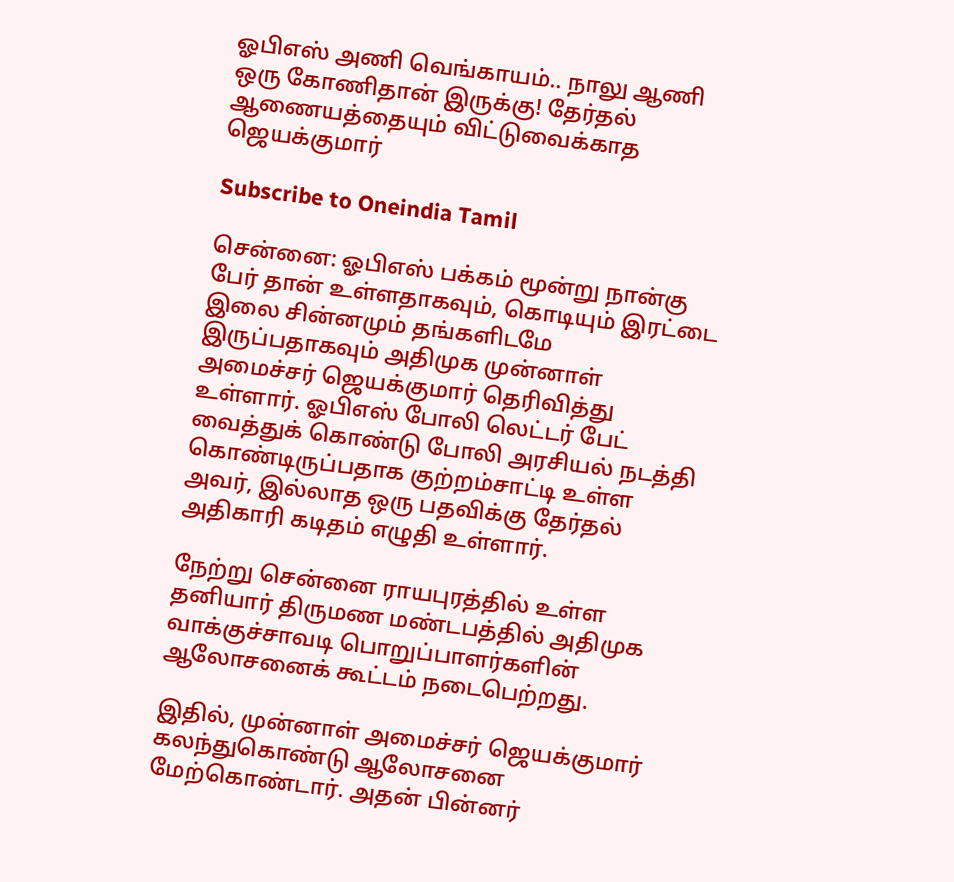ஓபிஎஸ் அணி வெங்காயம்.. நாலு ஆணி ஒரு கோணிதான் இருக்கு! தேர்தல் ஆணையத்தையும் விட்டுவைக்காத ஜெயக்குமார்

Subscribe to Oneindia Tamil

சென்னை: ஓபிஎஸ் பக்கம் மூன்று நான்கு பேர் தான் உள்ளதாகவும், கொடியும் இரட்டை இலை சின்னமும் தங்களிடமே இருப்பதாகவும் அதிமுக முன்னாள் அமைச்சர் ஜெயக்குமார் தெரிவித்து உள்ளார். ஓபிஎஸ் போலி லெட்டர் பேட் வைத்துக் கொண்டு போலி அரசியல் நடத்தி கொண்டிருப்பதாக குற்றம்சாட்டி உள்ள அவர், இல்லாத ஒரு பதவிக்கு தேர்தல் அதிகாரி கடிதம் எழுதி உள்ளார்.

நேற்று சென்னை ராயபுரத்தில் உள்ள தனியார் திருமண மண்டபத்தில் அதிமுக வாக்குச்சாவடி பொறுப்பாளர்களின் ஆலோசனைக் கூட்டம் நடைபெற்றது.

இதில், முன்னாள் அமைச்சர் ஜெயக்குமார் கலந்துகொண்டு ஆலோசனை மேற்கொண்டார். அதன் பின்னர்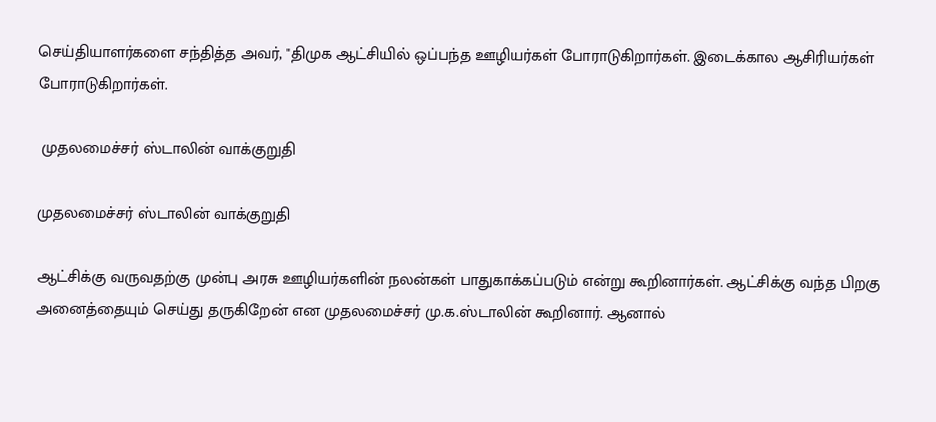செய்தியாளர்களை சந்தித்த அவர், "திமுக ஆட்சியில் ஒப்பந்த ஊழியர்கள் போராடுகிறார்கள். இடைக்கால ஆசிரியர்கள் போராடுகிறார்கள்.

 முதலமைச்சர் ஸ்டாலின் வாக்குறுதி

முதலமைச்சர் ஸ்டாலின் வாக்குறுதி

ஆட்சிக்கு வருவதற்கு முன்பு அரசு ஊழியர்களின் நலன்கள் பாதுகாக்கப்படும் என்று கூறினார்கள். ஆட்சிக்கு வந்த பிறகு அனைத்தையும் செய்து தருகிறேன் என முதலமைச்சர் மு.க.ஸ்டாலின் கூறினார். ஆனால்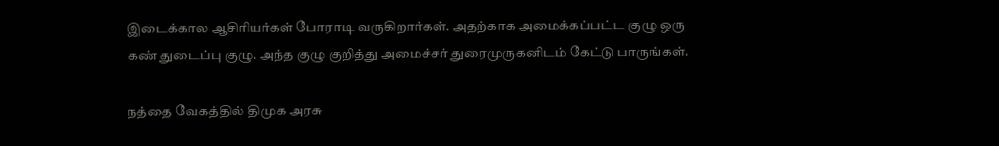இடைக்கால ஆசிரியர்கள் போராடி வருகிறார்கள். அதற்காக அமைக்கப்பட்ட குழு ஒரு கண் துடைப்பு குழு. அந்த குழு குறித்து அமைச்சர் துரைமுருகனிடம் கேட்டு பாருங்கள்.

நத்தை வேகத்தில் திமுக அரசு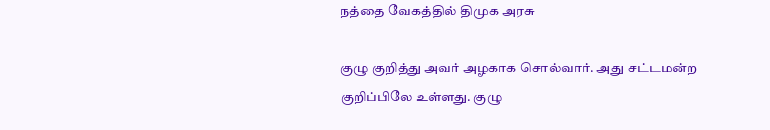நத்தை வேகத்தில் திமுக அரசு

குழு குறித்து அவர் அழகாக சொல்வார். அது சட்டமன்ற குறிப்பிலே உள்ளது. குழு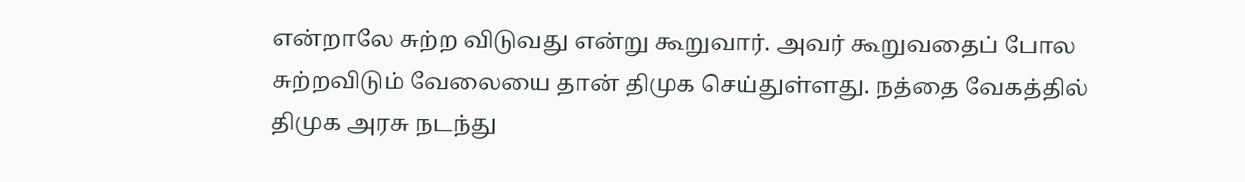என்றாலே சுற்ற விடுவது என்று கூறுவார். அவர் கூறுவதைப் போல சுற்றவிடும் வேலையை தான் திமுக செய்துள்ளது. நத்தை வேகத்தில் திமுக அரசு நடந்து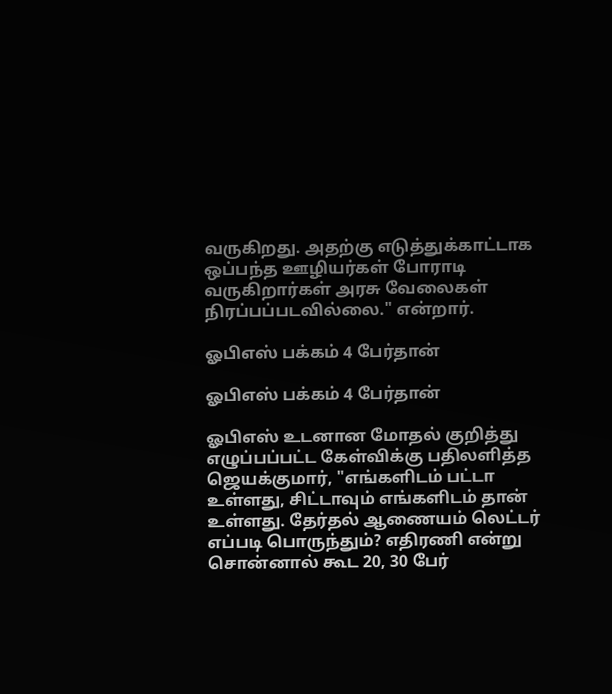வருகிறது. அதற்கு எடுத்துக்காட்டாக ஒப்பந்த ஊழியர்கள் போராடி வருகிறார்கள் அரசு வேலைகள் நிரப்பப்படவில்லை." என்றார்.

ஓபிஎஸ் பக்கம் 4 பேர்தான்

ஓபிஎஸ் பக்கம் 4 பேர்தான்

ஓபிஎஸ் உடனான மோதல் குறித்து எழுப்பப்பட்ட கேள்விக்கு பதிலளித்த ஜெயக்குமார், "எங்களிடம் பட்டா உள்ளது, சிட்டாவும் எங்களிடம் தான் உள்ளது. தேர்தல் ஆணையம் லெட்டர் எப்படி பொருந்தும்? எதிரணி என்று சொன்னால் கூட 20, 30 பேர்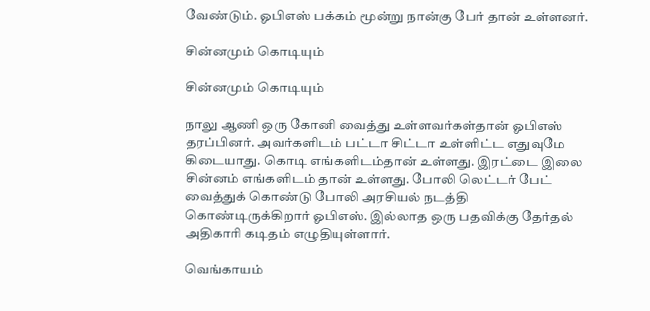வேண்டும். ஓபிஎஸ் பக்கம் மூன்று நான்கு பேர் தான் உள்ளனர்.

சின்னமும் கொடியும்

சின்னமும் கொடியும்

நாலு ஆணி ஒரு கோனி வைத்து உள்ளவர்கள்தான் ஓபிஎஸ் தரப்பினர். அவர்களிடம் பட்டா சிட்டா உள்ளிட்ட எதுவுமே கிடையாது. கொடி எங்களிடம்தான் உள்ளது. இரட்டை இலை சின்னம் எங்களிடம் தான் உள்ளது. போலி லெட்டர் பேட் வைத்துக் கொண்டு போலி அரசியல் நடத்தி கொண்டிருக்கிறார் ஓபிஎஸ். இல்லாத ஒரு பதவிக்கு தேர்தல் அதிகாரி கடிதம் எழுதியுள்ளார்.

வெங்காயம்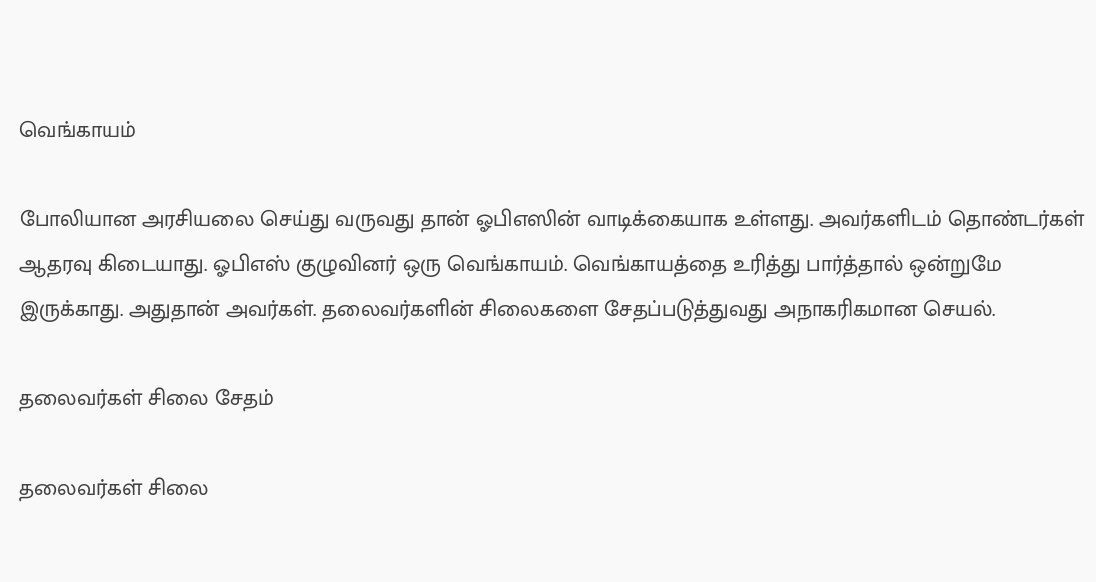வெங்காயம்

போலியான அரசியலை செய்து வருவது தான் ஓபிஎஸின் வாடிக்கையாக உள்ளது. அவர்களிடம் தொண்டர்கள் ஆதரவு கிடையாது. ஓபிஎஸ் குழுவினர் ஒரு வெங்காயம். வெங்காயத்தை உரித்து பார்த்தால் ஒன்றுமே இருக்காது. அதுதான் அவர்கள். தலைவர்களின் சிலைகளை சேதப்படுத்துவது அநாகரிகமான செயல்.

தலைவர்கள் சிலை சேதம்

தலைவர்கள் சிலை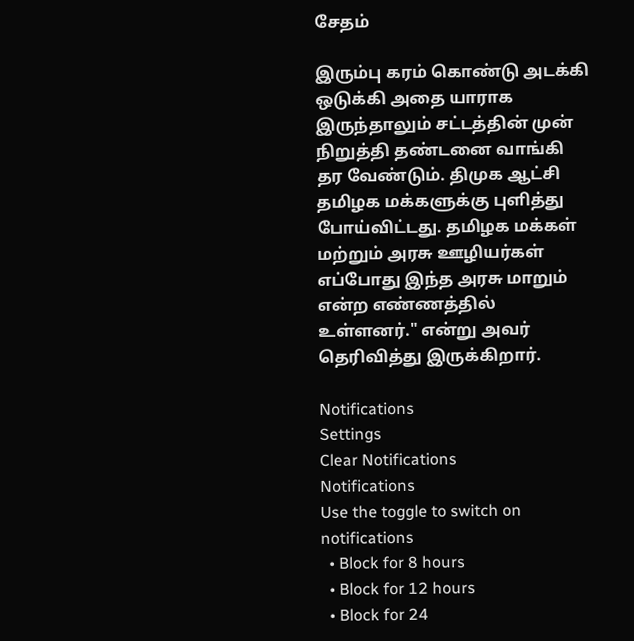சேதம்

இரும்பு கரம் கொண்டு அடக்கி ஒடுக்கி அதை யாராக இருந்தாலும் சட்டத்தின் முன் நிறுத்தி தண்டனை வாங்கி தர வேண்டும். திமுக ஆட்சி தமிழக மக்களுக்கு புளித்து போய்விட்டது. தமிழக மக்கள் மற்றும் அரசு ஊழியர்கள் எப்போது இந்த அரசு மாறும் என்ற எண்ணத்தில் உள்ளனர்." என்று அவர் தெரிவித்து இருக்கிறார்.

Notifications
Settings
Clear Notifications
Notifications
Use the toggle to switch on notifications
  • Block for 8 hours
  • Block for 12 hours
  • Block for 24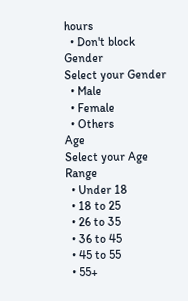hours
  • Don't block
Gender
Select your Gender
  • Male
  • Female
  • Others
Age
Select your Age Range
  • Under 18
  • 18 to 25
  • 26 to 35
  • 36 to 45
  • 45 to 55
  • 55+